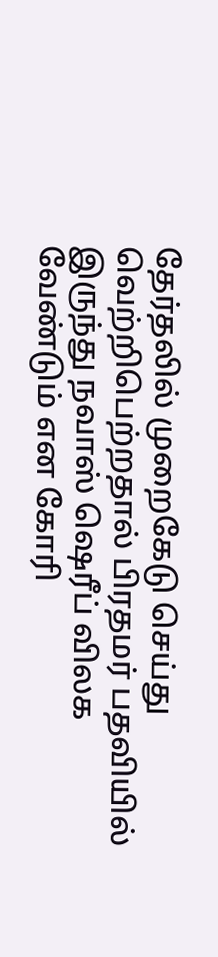தேர்தலில் முறைகேடு செய்து வெற்றிபெற்றதால் பிரதமர் பதவியில் இருந்து நவாஸ் ஷெரீப் விலக வேண்டும் என கோரி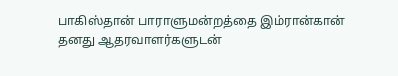பாகிஸ்தான் பாராளுமன்றத்தை இம்ரான்கான் தனது ஆதரவாளர்களுடன்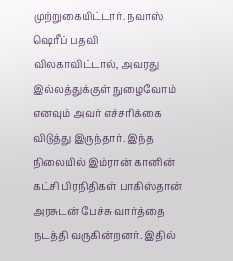முற்றுகையிட்டார். நவாஸ் ஷெரீப் பதவி விலகாவிட்டால், அவரது இல்லத்துக்குள் நுழைவோம் எனவும் அவர் எச்சரிக்கை விடுத்து இருந்தார். இந்த நிலையில் இம்ரான் கானின் கட்சி பிரநிதிகள் பாகிஸ்தான் அரசுடன் பேச்சு வார்த்தை நடத்தி வருகின்றனர். இதில்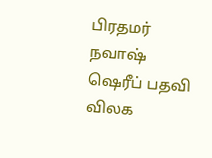பிரதமர் நவாஷ் ஷெரீப் பதவி விலக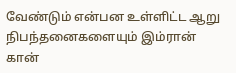வேண்டும் என்பன உள்ளிட்ட ஆறு நிபந்தனைகளையும் இம்ரான் கான்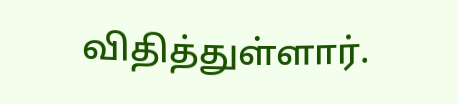விதித்துள்ளார்.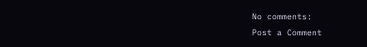No comments:
Post a Comment